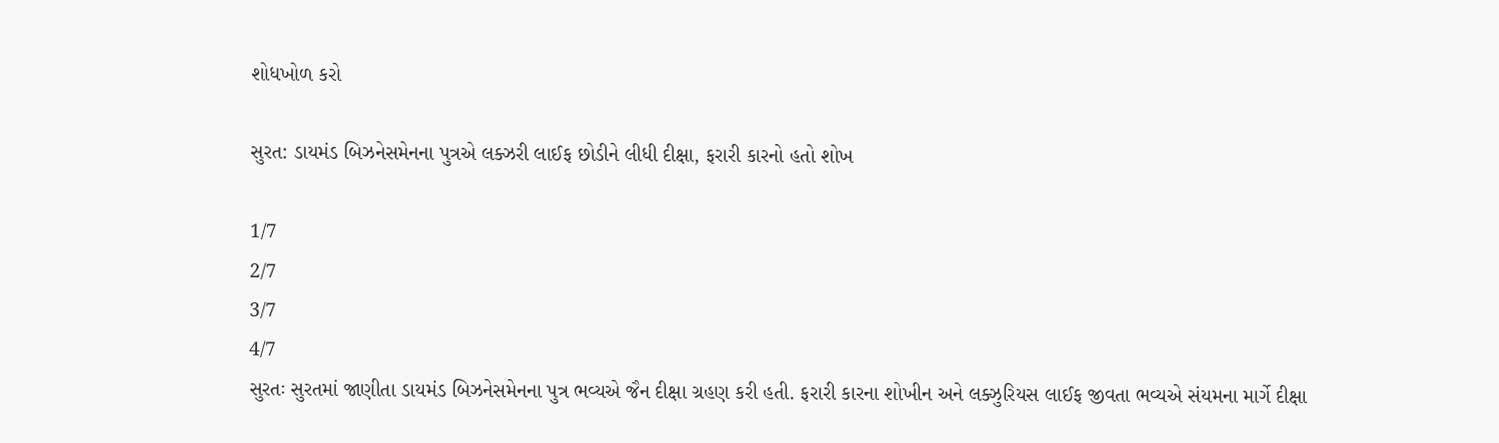શોધખોળ કરો

સુરત: ડાયમંડ બિઝનેસમેનના પુત્રએ લક્ઝરી લાઈફ છોડીને લીધી દીક્ષા, ફરારી કારનો હતો શોખ

1/7
2/7
3/7
4/7
સુરતઃ સુરતમાં જાણીતા ડાયમંડ બિઝનેસમેનના પુત્ર ભવ્યએ જૈન દીક્ષા ગ્રહણ કરી હતી. ફરારી કારના શોખીન અને લક્ઝુરિયસ લાઈફ જીવતા ભવ્યએ સંયમના માર્ગે દીક્ષા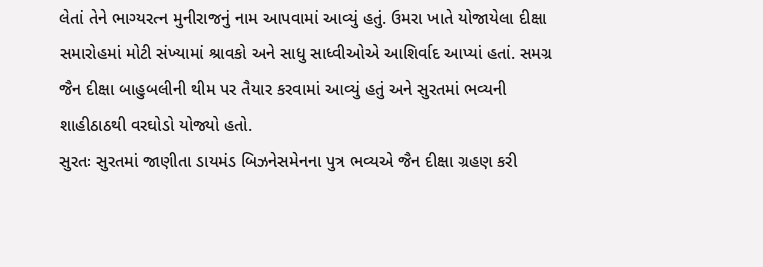લેતાં તેને ભાગ્યરત્ન મુનીરાજનું નામ આપવામાં આવ્યું હતું. ઉમરા ખાતે યોજાયેલા દીક્ષા સમારોહમાં મોટી સંખ્યામાં શ્રાવકો અને સાધુ સાધ્વીઓએ આશિર્વાદ આપ્યાં હતાં. સમગ્ર જૈન દીક્ષા બાહુબલીની થીમ પર તૈયાર કરવામાં આવ્યું હતું અને સુરતમાં ભવ્યની શાહીઠાઠથી વરઘોડો યોજ્યો હતો.
સુરતઃ સુરતમાં જાણીતા ડાયમંડ બિઝનેસમેનના પુત્ર ભવ્યએ જૈન દીક્ષા ગ્રહણ કરી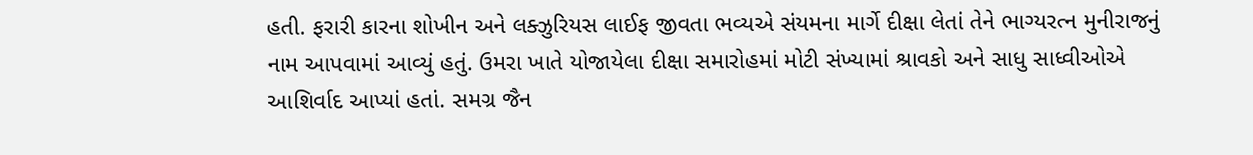હતી. ફરારી કારના શોખીન અને લક્ઝુરિયસ લાઈફ જીવતા ભવ્યએ સંયમના માર્ગે દીક્ષા લેતાં તેને ભાગ્યરત્ન મુનીરાજનું નામ આપવામાં આવ્યું હતું. ઉમરા ખાતે યોજાયેલા દીક્ષા સમારોહમાં મોટી સંખ્યામાં શ્રાવકો અને સાધુ સાધ્વીઓએ આશિર્વાદ આપ્યાં હતાં. સમગ્ર જૈન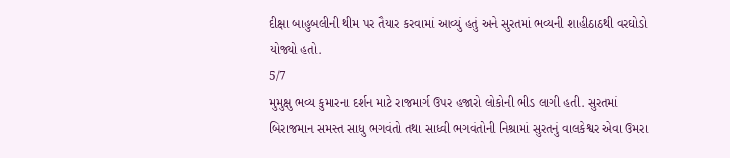દીક્ષા બાહુબલીની થીમ પર તૈયાર કરવામાં આવ્યું હતું અને સુરતમાં ભવ્યની શાહીઠાઠથી વરઘોડો યોજ્યો હતો.
5/7
મુમુક્ષુ ભવ્ય કુમારના દર્શન માટે રાજમાર્ગ ઉપર હજારો લોકોની ભીડ લાગી હતી. સુરતમાં બિરાજમાન સમસ્ત સાધુ ભગવંતો તથા સાધ્વી ભગવંતોની નિશ્રામાં સુરતનું વાલકેશ્વર એવા ઉમરા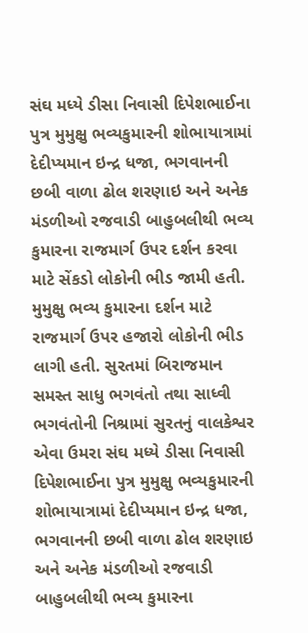સંઘ મધ્યે ડીસા નિવાસી દિપેશભાઈના પુત્ર મુમુક્ષુ ભવ્યકુમારની શોભાયાત્રામાં દેદીપ્યમાન ઇન્દ્ર ધજા, ભગવાનની છબી વાળા ઢોલ શરણાઇ અને અનેક મંડળીઓ રજવાડી બાહુબલીથી ભવ્ય કુમારના રાજમાર્ગ ઉપર દર્શન કરવા માટે સેંકડો લોકોની ભીડ જામી હતી.
મુમુક્ષુ ભવ્ય કુમારના દર્શન માટે રાજમાર્ગ ઉપર હજારો લોકોની ભીડ લાગી હતી. સુરતમાં બિરાજમાન સમસ્ત સાધુ ભગવંતો તથા સાધ્વી ભગવંતોની નિશ્રામાં સુરતનું વાલકેશ્વર એવા ઉમરા સંઘ મધ્યે ડીસા નિવાસી દિપેશભાઈના પુત્ર મુમુક્ષુ ભવ્યકુમારની શોભાયાત્રામાં દેદીપ્યમાન ઇન્દ્ર ધજા, ભગવાનની છબી વાળા ઢોલ શરણાઇ અને અનેક મંડળીઓ રજવાડી બાહુબલીથી ભવ્ય કુમારના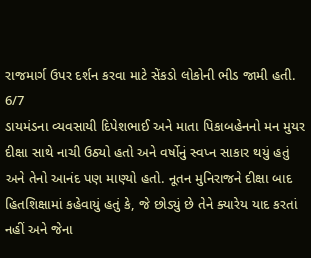રાજમાર્ગ ઉપર દર્શન કરવા માટે સેંકડો લોકોની ભીડ જામી હતી.
6/7
ડાયમંડના વ્યવસાયી દિપેશભાઈ અને માતા પિકાબહેનનો મન મુયર દીક્ષા સાથે નાચી ઉઠ્યો હતો અને વર્ષોનું સ્વપ્ન સાકાર થયું હતું અને તેનો આનંદ પણ માણ્યો હતો. નૂતન મુનિરાજને દીક્ષા બાદ હિતશિક્ષામાં કહેવાયું હતું કે, જે છોડ્યું છે તેને ક્યારેય યાદ કરતાં નહીં અને જેના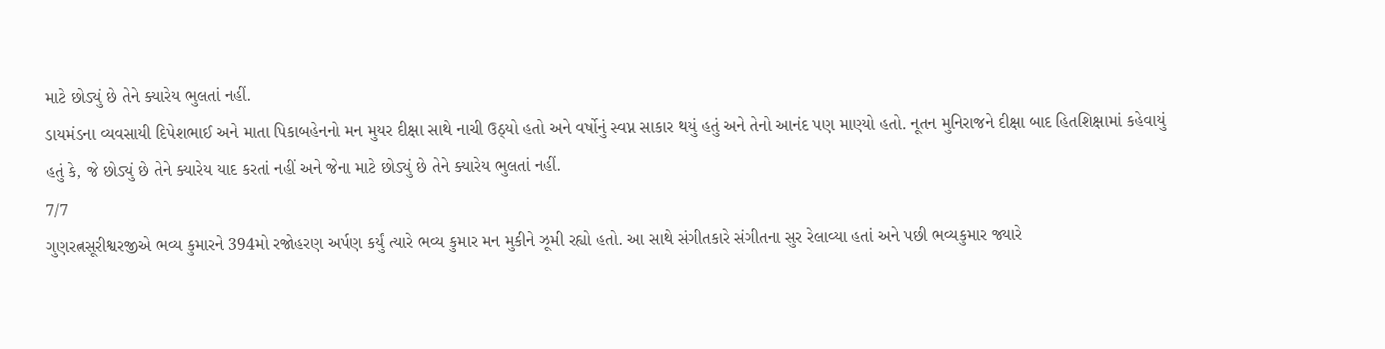માટે છોડ્યું છે તેને ક્યારેય ભુલતાં નહીં.
ડાયમંડના વ્યવસાયી દિપેશભાઈ અને માતા પિકાબહેનનો મન મુયર દીક્ષા સાથે નાચી ઉઠ્યો હતો અને વર્ષોનું સ્વપ્ન સાકાર થયું હતું અને તેનો આનંદ પણ માણ્યો હતો. નૂતન મુનિરાજને દીક્ષા બાદ હિતશિક્ષામાં કહેવાયું હતું કે, જે છોડ્યું છે તેને ક્યારેય યાદ કરતાં નહીં અને જેના માટે છોડ્યું છે તેને ક્યારેય ભુલતાં નહીં.
7/7
ગુણરત્નસૂરીશ્વરજીએ ભવ્ય કુમારને 394મો રજોહરણ અર્પણ કર્યું ત્યારે ભવ્ય કુમાર મન મુકીને ઝૂમી રહ્યો હતો. આ સાથે સંગીતકારે સંગીતના સુર રેલાવ્યા હતાં અને પછી ભવ્યકુમાર જ્યારે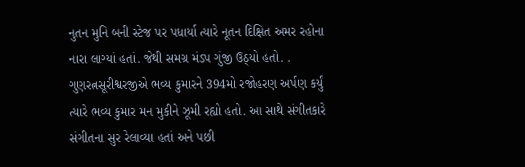નુતન મુનિ બની સ્ટેજ પર પધાર્યા ત્યારે નૂતન દિક્ષિત અમર રહોના નારા લાગ્યાં હતાં. જેથી સમગ્ર મંડપ ગુંજી ઉઠ્યો હતો. .
ગુણરત્નસૂરીશ્વરજીએ ભવ્ય કુમારને 394મો રજોહરણ અર્પણ કર્યું ત્યારે ભવ્ય કુમાર મન મુકીને ઝૂમી રહ્યો હતો. આ સાથે સંગીતકારે સંગીતના સુર રેલાવ્યા હતાં અને પછી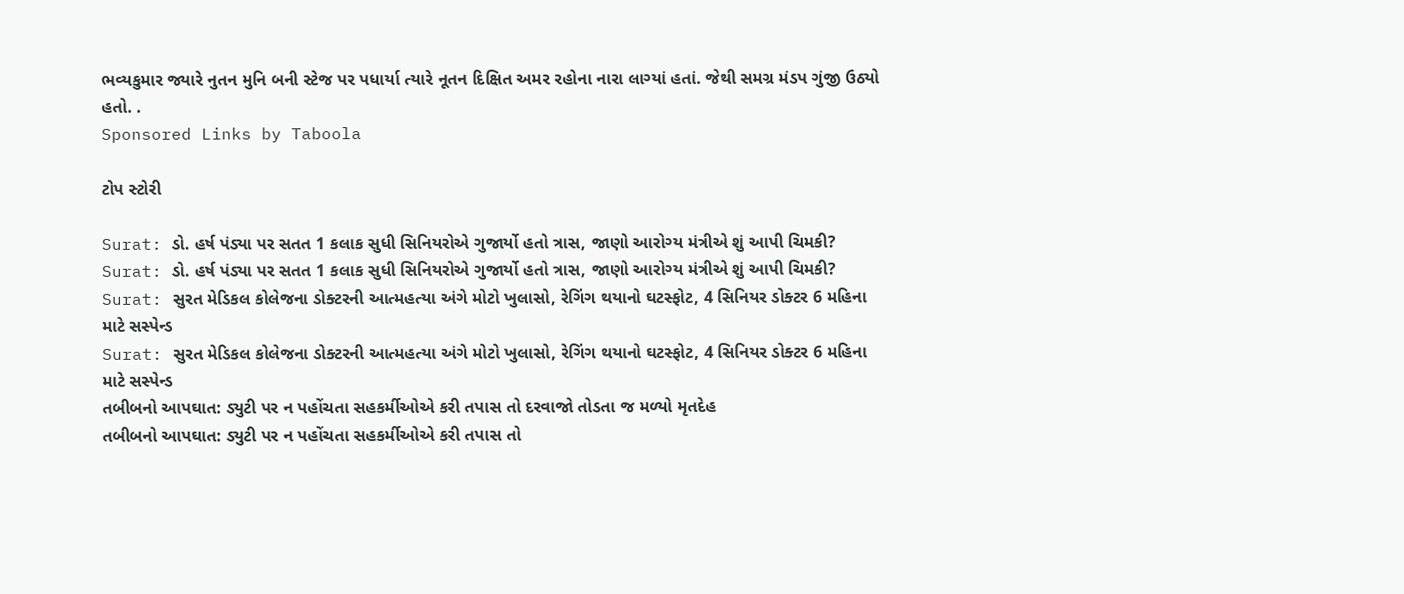ભવ્યકુમાર જ્યારે નુતન મુનિ બની સ્ટેજ પર પધાર્યા ત્યારે નૂતન દિક્ષિત અમર રહોના નારા લાગ્યાં હતાં. જેથી સમગ્ર મંડપ ગુંજી ઉઠ્યો હતો. .
Sponsored Links by Taboola

ટોપ સ્ટોરી

Surat: ડો. હર્ષ પંડ્યા પર સતત 1 કલાક સુધી સિનિયરોએ ગુજાર્યો હતો ત્રાસ, જાણો આરોગ્ય મંત્રીએ શું આપી ચિમકી?
Surat: ડો. હર્ષ પંડ્યા પર સતત 1 કલાક સુધી સિનિયરોએ ગુજાર્યો હતો ત્રાસ, જાણો આરોગ્ય મંત્રીએ શું આપી ચિમકી?
Surat: સુરત મેડિકલ કોલેજના ડોક્ટરની આત્મહત્યા અંગે મોટો ખુલાસો, રેગિંગ થયાનો ઘટસ્ફોટ, 4 સિનિયર ડોક્ટર 6 મહિના માટે સસ્પેન્ડ
Surat: સુરત મેડિકલ કોલેજના ડોક્ટરની આત્મહત્યા અંગે મોટો ખુલાસો, રેગિંગ થયાનો ઘટસ્ફોટ, 4 સિનિયર ડોક્ટર 6 મહિના માટે સસ્પેન્ડ
તબીબનો આપઘાત: ડ્યુટી પર ન પહોંચતા સહકર્મીઓએ કરી તપાસ તો દરવાજો તોડતા જ મળ્યો મૃતદેહ
તબીબનો આપઘાત: ડ્યુટી પર ન પહોંચતા સહકર્મીઓએ કરી તપાસ તો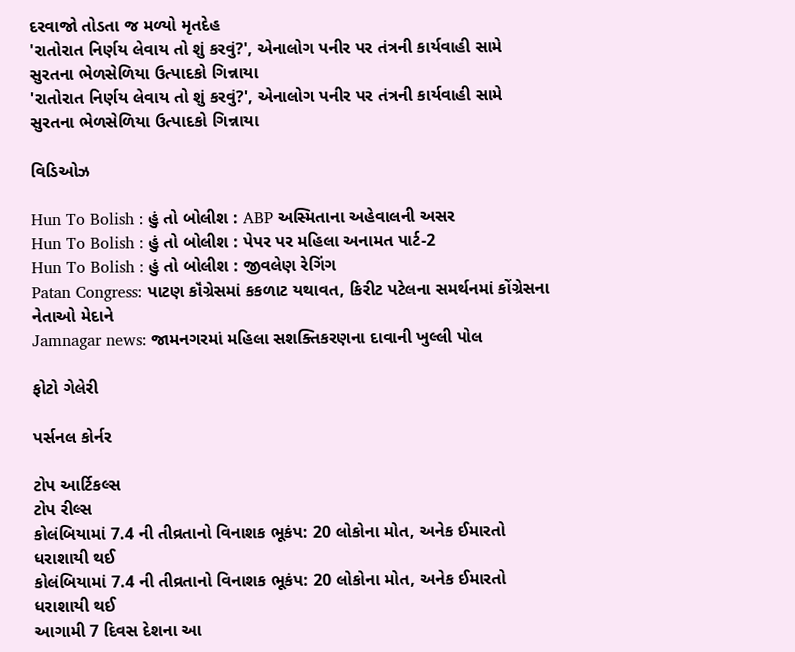દરવાજો તોડતા જ મળ્યો મૃતદેહ
'રાતોરાત નિર્ણય લેવાય તો શું કરવું?', એનાલોગ પનીર પર તંત્રની કાર્યવાહી સામે સુરતના ભેળસેળિયા ઉત્પાદકો ગિન્નાયા
'રાતોરાત નિર્ણય લેવાય તો શું કરવું?', એનાલોગ પનીર પર તંત્રની કાર્યવાહી સામે સુરતના ભેળસેળિયા ઉત્પાદકો ગિન્નાયા

વિડિઓઝ

Hun To Bolish : હું તો બોલીશ : ABP અસ્મિતાના અહેવાલની અસર
Hun To Bolish : હું તો બોલીશ : પેપર પર મહિલા અનામત પાર્ટ-2
Hun To Bolish : હું તો બોલીશ : જીવલેણ રેગિંગ
Patan Congress: પાટણ કૉંગ્રેસમાં કકળાટ યથાવત, કિરીટ પટેલના સમર્થનમાં કોંગ્રેસના નેતાઓ મેદાને
Jamnagar news: જામનગરમાં મહિલા સશક્તિકરણના દાવાની ખુલ્લી પોલ

ફોટો ગેલેરી

પર્સનલ કોર્નર

ટોપ આર્ટિકલ્સ
ટોપ રીલ્સ
કોલંબિયામાં 7.4 ની તીવ્રતાનો વિનાશક ભૂકંપ: 20 લોકોના મોત, અનેક ઈમારતો ધરાશાયી થઈ
કોલંબિયામાં 7.4 ની તીવ્રતાનો વિનાશક ભૂકંપ: 20 લોકોના મોત, અનેક ઈમારતો ધરાશાયી થઈ
આગામી 7 દિવસ દેશના આ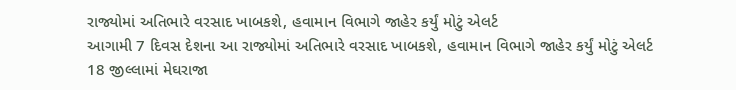રાજ્યોમાં અતિભારે વરસાદ ખાબકશે, હવામાન વિભાગે જાહેર કર્યું મોટું એલર્ટ
આગામી 7 દિવસ દેશના આ રાજ્યોમાં અતિભારે વરસાદ ખાબકશે, હવામાન વિભાગે જાહેર કર્યું મોટું એલર્ટ
18 જીલ્લામાં મેઘરાજા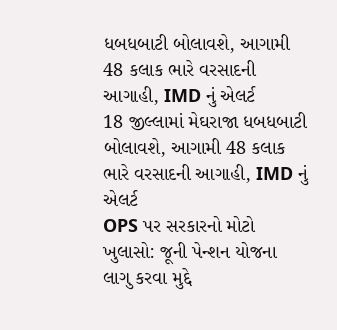ધબધબાટી બોલાવશે, આગામી 48 કલાક ભારે વરસાદની આગાહી, IMD નું એલર્ટ
18 જીલ્લામાં મેઘરાજા ધબધબાટી બોલાવશે, આગામી 48 કલાક ભારે વરસાદની આગાહી, IMD નું એલર્ટ
OPS પર સરકારનો મોટો ખુલાસો: જૂની પેન્શન યોજના લાગુ કરવા મુદ્દે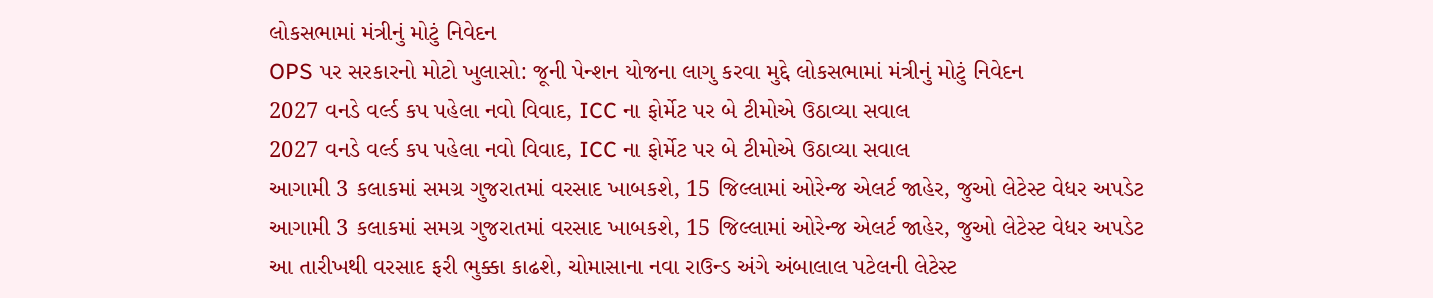લોકસભામાં મંત્રીનું મોટું નિવેદન
OPS પર સરકારનો મોટો ખુલાસો: જૂની પેન્શન યોજના લાગુ કરવા મુદ્દે લોકસભામાં મંત્રીનું મોટું નિવેદન
2027 વનડે વર્લ્ડ કપ પહેલા નવો વિવાદ, ICC ના ફોર્મેટ પર બે ટીમોએ ઉઠાવ્યા સવાલ
2027 વનડે વર્લ્ડ કપ પહેલા નવો વિવાદ, ICC ના ફોર્મેટ પર બે ટીમોએ ઉઠાવ્યા સવાલ
આગામી 3 કલાકમાં સમગ્ર ગુજરાતમાં વરસાદ ખાબકશે, 15 જિલ્લામાં ઓરેન્જ એલર્ટ જાહેર, જુઓ લેટેસ્ટ વેધર અપડેટ
આગામી 3 કલાકમાં સમગ્ર ગુજરાતમાં વરસાદ ખાબકશે, 15 જિલ્લામાં ઓરેન્જ એલર્ટ જાહેર, જુઓ લેટેસ્ટ વેધર અપડેટ
આ તારીખથી વરસાદ ફરી ભુક્કા કાઢશે, ચોમાસાના નવા રાઉન્ડ અંગે અંબાલાલ પટેલની લેટેસ્ટ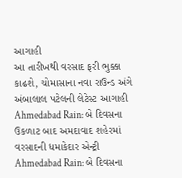આગાહી
આ તારીખથી વરસાદ ફરી ભુક્કા કાઢશે, ચોમાસાના નવા રાઉન્ડ અંગે અંબાલાલ પટેલની લેટેસ્ટ આગાહી
Ahmedabad Rain: બે દિવસના ઉકળાટ બાદ અમદાવાદ શહેરમાં વરસાદની ધમાકેદાર એન્ટ્રી
Ahmedabad Rain: બે દિવસના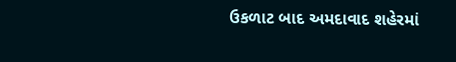ઉકળાટ બાદ અમદાવાદ શહેરમાં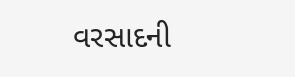વરસાદની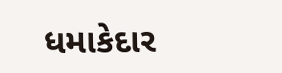ધમાકેદાર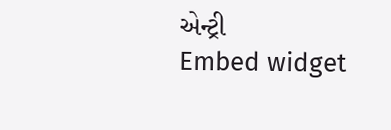એન્ટ્રી
Embed widget